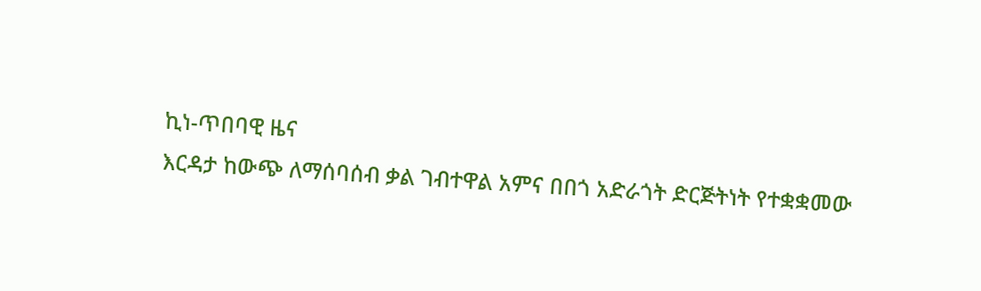ኪነ-ጥበባዊ ዜና
እርዳታ ከውጭ ለማሰባሰብ ቃል ገብተዋል አምና በበጎ አድራጎት ድርጅትነት የተቋቋመው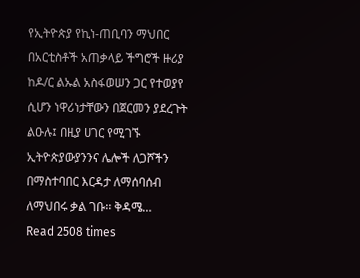የኢትዮጵያ የኪነ-ጠቢባን ማህበር በአርቲስቶች አጠቃላይ ችግሮች ዙሪያ ከዶ/ር ልኡል አስፋወሠን ጋር የተወያየ ሲሆን ነዋሪነታቸውን በጀርመን ያደረጉት ልዑሉ፤ በዚያ ሀገር የሚገኙ ኢትዮጵያውያንንና ሌሎች ለጋሾችን በማስተባበር እርዳታ ለማሰባሰብ ለማህበሩ ቃል ገቡ፡፡ ቅዳሜ…
Read 2508 times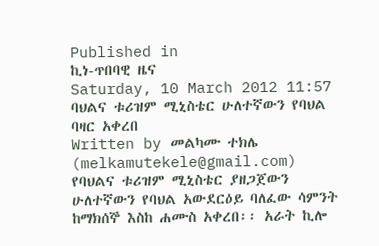Published in
ኪነ-ጥበባዊ ዜና
Saturday, 10 March 2012 11:57
ባህልና ቱሪዝም ሚኒስቴር ሁለተኛውን የባህል ባዛር አቀረበ
Written by መልካሙ ተክሌ (melkamutekele@gmail.com)
የባህልና ቱሪዝም ሚኒስቴር ያዘጋጀውን ሁለተኛውን የባህል አውደርዕይ ባለፈው ሳምንት ከማክሰኞ እስከ ሐሙስ አቀረበ፡፡ አራት ኪሎ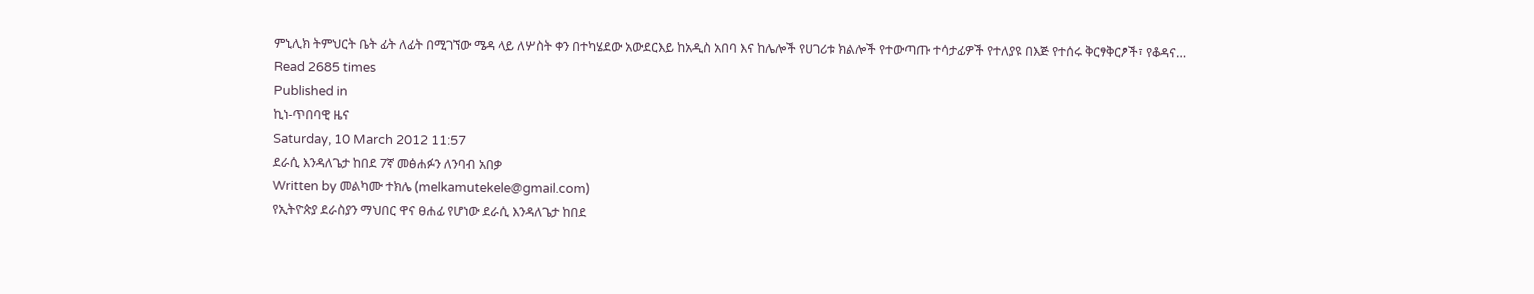ምኒሊክ ትምህርት ቤት ፊት ለፊት በሚገኘው ሜዳ ላይ ለሦስት ቀን በተካሄደው አውደርእይ ከአዲስ አበባ እና ከሌሎች የሀገሪቱ ክልሎች የተውጣጡ ተሳታፊዎች የተለያዩ በእጅ የተሰሩ ቅርፃቅርፆች፣ የቆዳና…
Read 2685 times
Published in
ኪነ-ጥበባዊ ዜና
Saturday, 10 March 2012 11:57
ደራሲ እንዳለጌታ ከበደ 7ኛ መፅሐፉን ለንባብ አበቃ
Written by መልካሙ ተክሌ (melkamutekele@gmail.com)
የኢትዮጵያ ደራስያን ማህበር ዋና ፀሐፊ የሆነው ደራሲ እንዳለጌታ ከበደ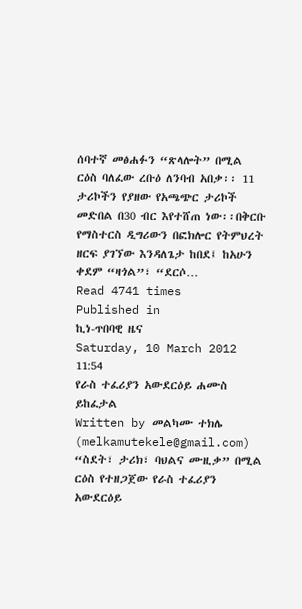ሰባተኛ መፅሐፉን “ጽላሎት” በሚል ርዕስ ባለፈው ረቡዕ ለንባብ አበቃ፡፡ 11 ታሪኮችን የያዘው የአጫጭር ታሪኮች መድበል በ30 ብር እየተሸጠ ነው፡፡በቅርቡ የማስተርስ ዲግሪውን በፎክሎር የትምህረት ዘርፍ ያገኘው እንዳለጌታ ከበደ፤ ከአሁን ቀደም “ዛጎል”፣ “ደርሶ…
Read 4741 times
Published in
ኪነ-ጥበባዊ ዜና
Saturday, 10 March 2012 11:54
የራስ ተፈሪያን አውደርዕይ ሐሙስ ይከፈታል
Written by መልካሙ ተክሌ (melkamutekele@gmail.com)
“ስደት፣ ታሪክ፣ ባህልና ሙዚቃ” በሚል ርዕስ የተዘጋጀው የራስ ተፈሪያን አውደርዕይ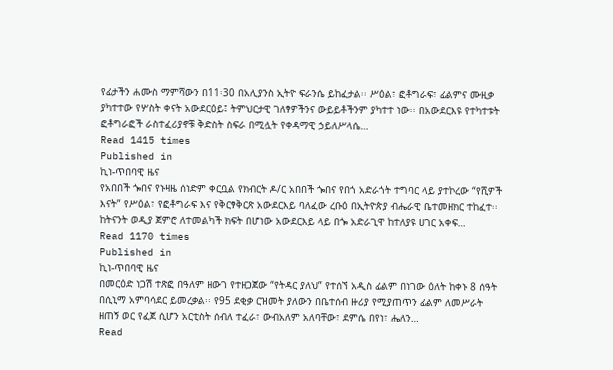የፊታችን ሐሙስ ማምሻውን በ11፡30 በአሊያንስ ኢትዮ ፍራንሴ ይከፈታል፡፡ ሥዕል፣ ፎቶግራፍ፣ ፊልምና ሙዚቃ ያካተተው የሦስት ቀናት አውደርዕይ፤ ትምህርታዊ ገለፃዎችንና ውይይቶችንም ያካተተ ነው፡፡ በአውደርእዩ የተካተቱት ፎቶግራፎች ራስተፈሪያኖቹ ቅድስት ስፍራ በሚሏት የቀዳማዊ ኃይለሥላሴ…
Read 1415 times
Published in
ኪነ-ጥበባዊ ዜና
የአበበች ጐበና የኑዛዜ ሰነድም ቀርቧል የክብርት ዶ/ር አበበች ጐበና የበጎ አድራጎት ተግባር ላይ ያተኮረው “የሺዎች እናት” የሥዕል፣ የፎቶግራፍ እና የቅርፃቅርጽ አውደርእይ ባለፈው ረቡዕ በኢትዮጵያ ብሔራዊ ቤተመዘክር ተከፈተ፡፡ ከትናንት ወዲያ ጀምሮ ለተመልካች ክፍት በሆነው አውደርእይ ላይ በጐ አድራጊዋ ከተለያዩ ሀገር አቀፍ…
Read 1170 times
Published in
ኪነ-ጥበባዊ ዜና
በመርዕድ ነጋሽ ተጽፎ በዓለም ዘውገ የተዘጋጀው “የትዳር ያለህ” የተሰኘ አዲስ ፊልም በነገው ዕለት ከቀኑ 8 ሰዓት በሲኒማ አምባሳደር ይመረቃል፡፡ የ95 ደቂቃ ርዝመት ያለውን በቤተሰብ ዙሪያ የሚያጠጥን ፊልም ለመሥራት ዘጠኝ ወር የፈጀ ሲሆን አርቲስት ሰብለ ተፈራ፣ ውብአለም አለባቸው፣ ደምሴ በየነ፣ ሔለን…
Read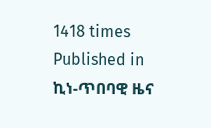1418 times
Published in
ኪነ-ጥበባዊ ዜና